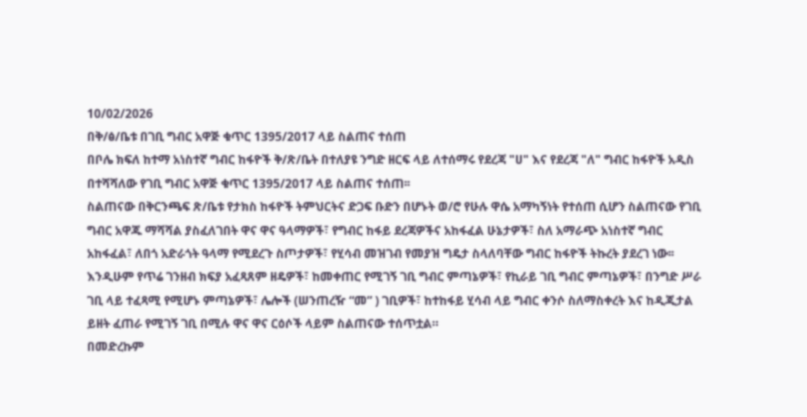10/02/2026
በቅ/ፅ/ቤቱ በገቢ ግብር አዋጅ ቁጥር 1395/2017 ላይ ስልጠና ተሰጠ
በቦሌ ክፍለ ከተማ አነስተኛ ግብር ከፋዮች ቅ/ጽ/ቤት በተለያዩ ንግድ ዘርፍ ላይ ለተሰማሩ የደረጃ "ሀ" እና የደረጃ "ለ" ግብር ከፋዮች አዲስ በተሻሻለው የገቢ ግብር አዋጅ ቁጥር 1395/2017 ላይ ስልጠና ተሰጠ፡፡
ስልጠናው በቅርንጫፍ ጽ/ቤቱ የታክስ ከፋዮች ትምህርትና ድጋፍ ቡድን በሆኑት ወ/ሮ የሁሉ ዋሴ አማካኝነት የተሰጠ ሲሆን ስልጠናው የገቢ ግብር አዋጁ ማሻሻል ያስፈለገበት ዋና ዋና ዓላማዎች፣ የግብር ከፋይ ደረጃዎችና አከፋፈል ሁኔታዎች፣ ስለ አማራጭ አነስተኛ ግብር አከፋፈል፣ ለበጎ አድራጎት ዓላማ የሚደረጉ ስጦታዎች፣ የሂሳብ መዝገብ የመያዝ ግዴታ ስላለባቸው ግብር ከፋዮች ትኩረት ያደረገ ነው፡፡
እንዲሁም የጥሬ ገንዘብ ክፍያ አፈጻጸም ዘዴዎች፣ ከመቀጠር የሚገኝ ገቢ ግብር ምጣኔዎች፣ የኪራይ ገቢ ግብር ምጣኔዎች፣ በንግድ ሥራ ገቢ ላይ ተፈጻሚ የሚሆኑ ምጣኔዎች፣ ሌሎች (ሠንጠረዥ “መ” ) ገቢዎች፣ ከተከፋይ ሂሳብ ላይ ግብር ቀንሶ ስለማስቀረት እና ከዲጂታል ይዘት ፈጠራ የሚገኝ ገቢ በሚሉ ዋና ዋና ርዕሶች ላይም ስልጠናው ተሰጥቷል።
በመድረኩም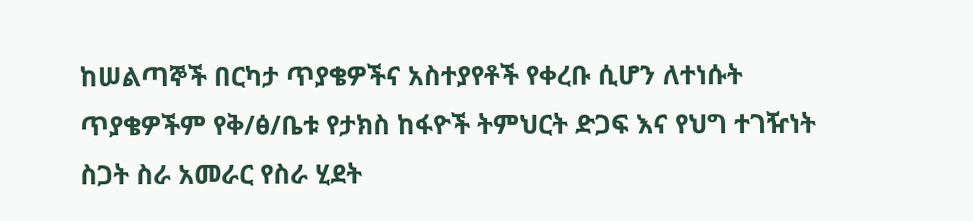ከሠልጣኞች በርካታ ጥያቄዎችና አስተያየቶች የቀረቡ ሲሆን ለተነሱት ጥያቄዎችም የቅ/ፅ/ቤቱ የታክስ ከፋዮች ትምህርት ድጋፍ እና የህግ ተገዥነት ስጋት ስራ አመራር የስራ ሂደት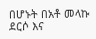በሆኑት በአቶ መላኩ ደርሶ እና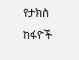የታክስ ከፋዮች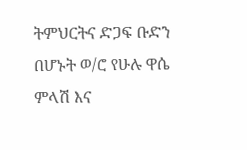ትምህርትና ድጋፍ ቡድን በሆኑት ወ/ሮ የሁሉ ዋሴ ምላሽ እና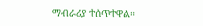ማብራሪያ ተሰጥተዋል።